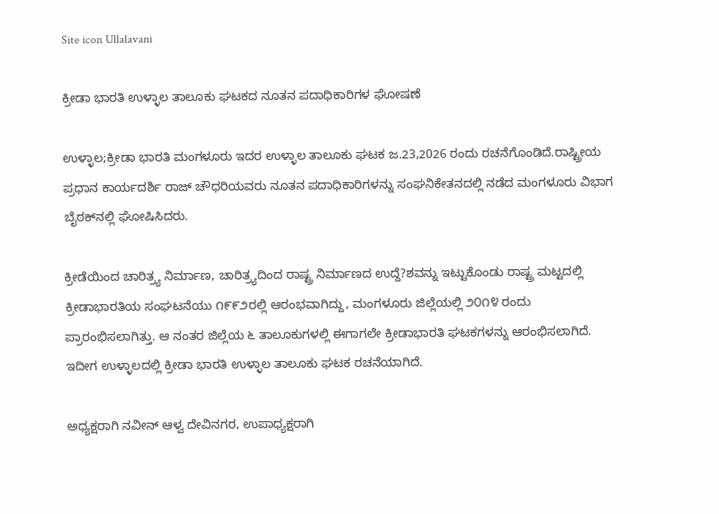Site icon Ullalavani

ಕ್ರೀಡಾ ಭಾರತಿ ಉಳ್ಳಾಲ ತಾಲೂಕು ಘಟಕದ ನೂತನ ಪದಾಧಿಕಾರಿಗಳ ಘೋಷಣೆ

ಉಳ್ಳಾಲ;ಕ್ರೀಡಾ ಭಾರತಿ ಮಂಗಳೂರು ಇದರ ಉಳ್ಳಾಲ ತಾಲೂಕು ಘಟಕ ಜ.23,2026 ರಂದು ರಚನೆಗೊಂಡಿದೆ.ರಾಷ್ಟ್ರೀಯ ಪ್ರಧಾನ ಕಾರ್ಯದರ್ಶಿ ರಾಜ್ ಚೌಧರಿಯವರು ನೂತನ ಪದಾಧಿಕಾರಿಗಳನ್ನು ಸಂಘನಿಕೇತನದಲ್ಲಿ ನಡೆದ ಮಂಗಳೂರು ವಿಭಾಗ ಬೈಠಕ್‌ನಲ್ಲಿ ಘೋಷಿಸಿದರು.

ಕ್ರೀಡೆಯಿಂದ ಚಾರಿತ್ರ‍್ಯ ನಿರ್ಮಾಣ, ಚಾರಿತ್ರ‍್ಯದಿಂದ ರಾಷ್ಟ್ರ ನಿರ್ಮಾಣದ ಉದ್ದೆ?ಶವನ್ನು ಇಟ್ಟುಕೊಂಡು ರಾಷ್ಟ್ರ ಮಟ್ಟದಲ್ಲಿ ಕ್ರೀಡಾಭಾರತಿಯ ಸಂಘಟನೆಯು ೧೯೯೨ರಲ್ಲಿ ಆರಂಭವಾಗಿದ್ದು, ಮಂಗಳೂರು ಜಿಲ್ಲೆಯಲ್ಲಿ ೨೦೧೪ ರಂದು ಪ್ರಾರಂಭಿಸಲಾಗಿತ್ತು. ಆ ನಂತರ ಜಿಲ್ಲೆಯ ೬ ತಾಲೂಕುಗಳಲ್ಲಿ ಈಗಾಗಲೇ ಕ್ರೀಡಾಭಾರತಿ ಘಟಕಗಳನ್ನು ಆರಂಭಿಸಲಾಗಿದೆ. ಇದೀಗ ಉಳ್ಳಾಲದಲ್ಲಿ ಕ್ರೀಡಾ ಭಾರತಿ ಉಳ್ಳಾಲ ತಾಲೂಕು ಘಟಕ ರಚನೆಯಾಗಿದೆ.

ಅಧ್ಯಕ್ಷರಾಗಿ ನವೀನ್ ಆಳ್ವ ದೇವಿನಗರ, ಉಪಾಧ್ಯಕ್ಷರಾಗಿ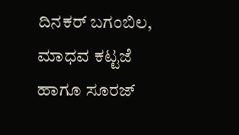ದಿನಕರ್ ಬಗಂಬಿಲ, ಮಾಧವ ಕಟ್ಟಜೆ ಹಾಗೂ ಸೂರಜ್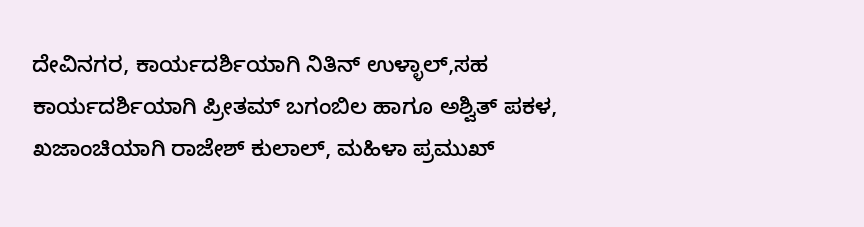ದೇವಿನಗರ, ಕಾರ್ಯದರ್ಶಿಯಾಗಿ ನಿತಿನ್ ಉಳ್ಳಾಲ್,ಸಹ ಕಾರ್ಯದರ್ಶಿಯಾಗಿ ಪ್ರೀತಮ್ ಬಗಂಬಿಲ ಹಾಗೂ ಅಶ್ವಿತ್ ಪಕಳ, ಖಜಾಂಚಿಯಾಗಿ ರಾಜೇಶ್ ಕುಲಾಲ್, ಮಹಿಳಾ ಪ್ರಮುಖ್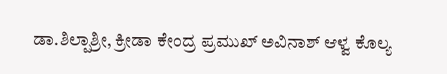ಡಾ.ಶಿಲ್ಪಾಶ್ರೀ, ಕ್ರೀಡಾ ಕೇಂದ್ರ ಪ್ರಮುಖ್ ಅವಿನಾಶ್ ಆಳ್ವ ಕೊಲ್ಯ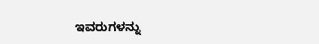ಇವರುಗಳನ್ನು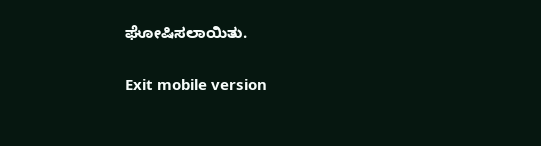ಘೋಷಿಸಲಾಯಿತು.

Exit mobile version